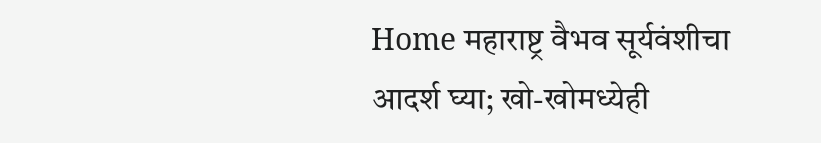Home महाराष्ट्र वैभव सूर्यवंशीचा आदर्श घ्या; खो-खोमध्येही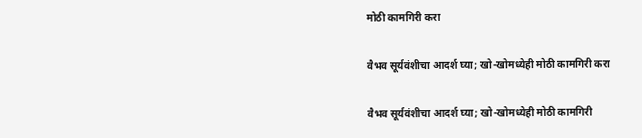मोठी कामगिरी करा

वैभव सूर्यवंशीचा आदर्श घ्या; खो-खोमध्येही मोठी कामगिरी करा

वैभव सूर्यवंशीचा आदर्श घ्या; खो-खोमध्येही मोठी कामगिरी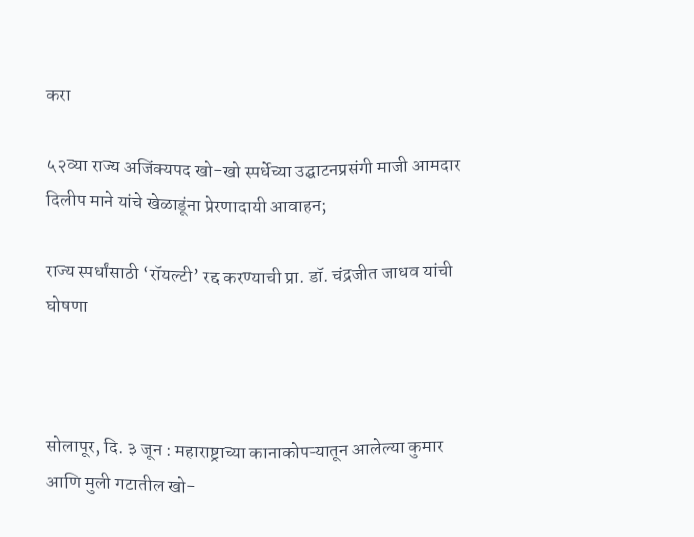करा

५२व्या राज्य अजिंक्यपद खो-खो स्पर्धेच्या उद्घाटनप्रसंगी माजी आमदार दिलीप माने यांचे खेळाडूंना प्रेरणादायी आवाहन;

राज्य स्पर्धांसाठी ‘रॉयल्टी’ रद्द करण्याची प्रा. डॉ. चंद्रजीत जाधव यांची घोषणा



सोलापूर, दि. ३ जून : महाराष्ट्राच्या कानाकोपऱ्यातून आलेल्या कुमार आणि मुली गटातील खो-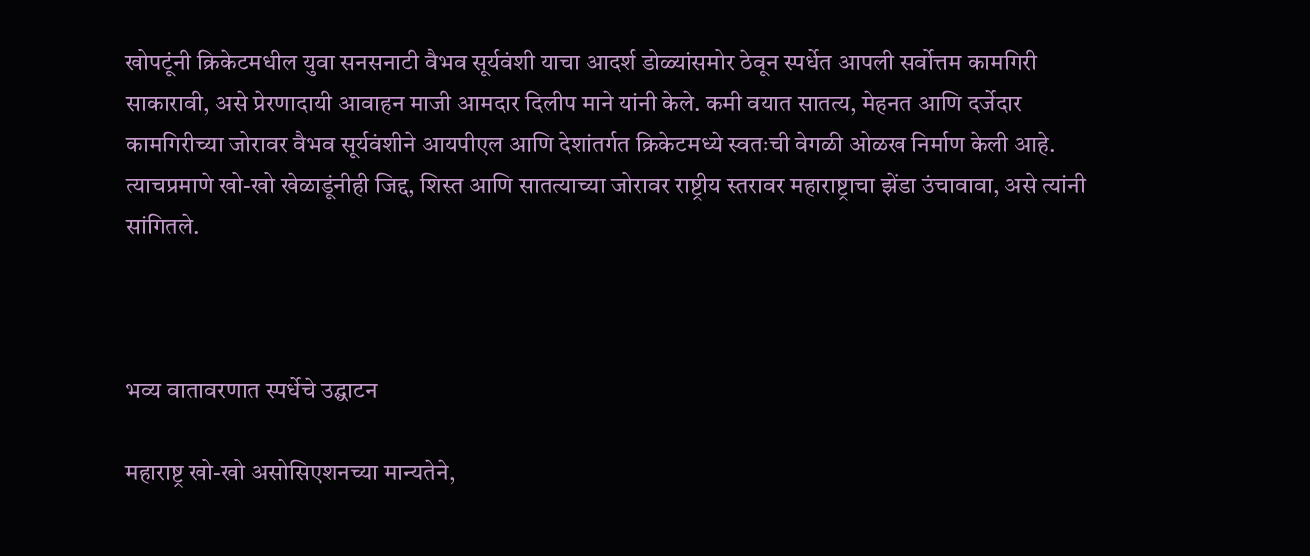खोपटूंनी क्रिकेटमधील युवा सनसनाटी वैभव सूर्यवंशी याचा आदर्श डोळ्यांसमोर ठेवून स्पर्धेत आपली सर्वोत्तम कामगिरी साकारावी, असे प्रेरणादायी आवाहन माजी आमदार दिलीप माने यांनी केले. कमी वयात सातत्य, मेहनत आणि दर्जेदार कामगिरीच्या जोरावर वैभव सूर्यवंशीने आयपीएल आणि देशांतर्गत क्रिकेटमध्ये स्वतःची वेगळी ओळख निर्माण केली आहे. त्याचप्रमाणे खो-खो खेळाडूंनीही जिद्द, शिस्त आणि सातत्याच्या जोरावर राष्ट्रीय स्तरावर महाराष्ट्राचा झेंडा उंचावावा, असे त्यांनी सांगितले.



भव्य वातावरणात स्पर्धेचे उद्घाटन

महाराष्ट्र खो-खो असोसिएशनच्या मान्यतेने,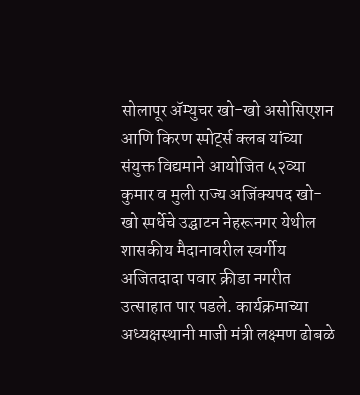सोलापूर ॲम्युचर खो-खो असोसिएशन आणि किरण स्पोर्ट्स क्लब यांच्या संयुक्त विद्यमाने आयोजित ५२व्या कुमार व मुली राज्य अजिंक्यपद खो-खो स्पर्धेचे उद्घाटन नेहरूनगर येथील शासकीय मैदानावरील स्वर्गीय अजितदादा पवार क्रीडा नगरीत उत्साहात पार पडले. कार्यक्रमाच्या अध्यक्षस्थानी माजी मंत्री लक्ष्मण ढोबळे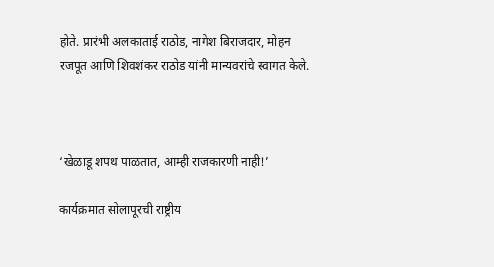होते. प्रारंभी अलकाताई राठोड, नागेश बिराजदार, मोहन रजपूत आणि शिवशंकर राठोड यांनी मान्यवरांचे स्वागत केले.



‘खेळाडू शपथ पाळतात, आम्ही राजकारणी नाही!’

कार्यक्रमात सोलापूरची राष्ट्रीय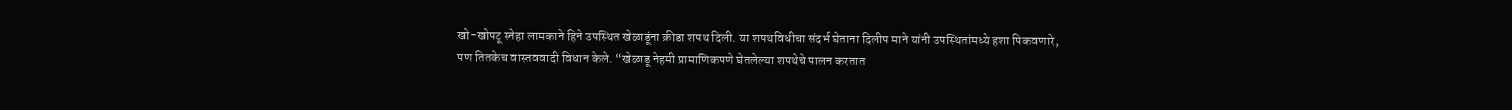खो-खोपटू स्नेहा लामकाने हिने उपस्थित खेळाडूंना क्रीडा शपथ दिली. या शपथविधीचा संदर्भ घेताना दिलीप माने यांनी उपस्थितांमध्ये हशा पिकवणारे, पण तितकेच वास्तववादी विधान केले. “खेळाडू नेहमी प्रामाणिकपणे घेतलेल्या शपथेचे पालन करतात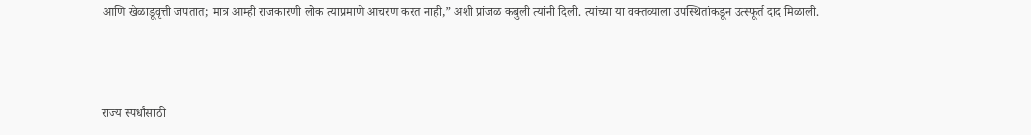आणि खेळाडूवृत्ती जपतात; मात्र आम्ही राजकारणी लोक त्याप्रमाणे आचरण करत नाही,” अशी प्रांजळ कबुली त्यांनी दिली. त्यांच्या या वक्तव्याला उपस्थितांकडून उत्स्फूर्त दाद मिळाली.



राज्य स्पर्धांसाठी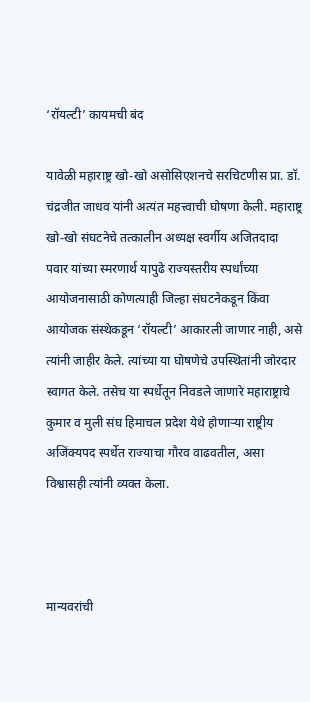‘रॉयल्टी’ कायमची बंद

यावेळी महाराष्ट्र खो-खो असोसिएशनचे सरचिटणीस प्रा. डॉ. चंद्रजीत जाधव यांनी अत्यंत महत्त्वाची घोषणा केली. महाराष्ट्र खो-खो संघटनेचे तत्कालीन अध्यक्ष स्वर्गीय अजितदादा पवार यांच्या स्मरणार्थ यापुढे राज्यस्तरीय स्पर्धांच्या आयोजनासाठी कोणत्याही जिल्हा संघटनेकडून किंवा आयोजक संस्थेकडून ‘रॉयल्टी’ आकारली जाणार नाही, असे त्यांनी जाहीर केले. त्यांच्या या घोषणेचे उपस्थितांनी जोरदार स्वागत केले. तसेच या स्पर्धेतून निवडले जाणारे महाराष्ट्राचे कुमार व मुली संघ हिमाचल प्रदेश येथे होणाऱ्या राष्ट्रीय अजिंक्यपद स्पर्धेत राज्याचा गौरव वाढवतील, असा विश्वासही त्यांनी व्यक्त केला.



मान्यवरांची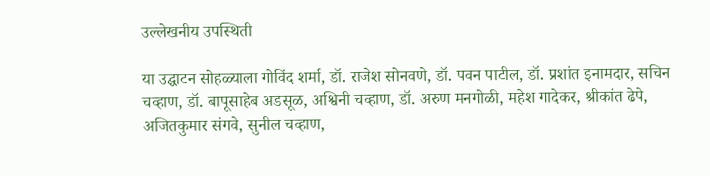उल्लेखनीय उपस्थिती

या उद्घाटन सोहळ्याला गोविंद शर्मा, डॉ. राजेश सोनवणे, डॉ. पवन पाटील, डॉ. प्रशांत इनामदार, सचिन चव्हाण, डॉ. बापूसाहेब अडसूळ, अश्विनी चव्हाण, डॉ. अरुण मनगोळी, महेश गादेकर, श्रीकांत ढेपे, अजितकुमार संगवे, सुनील चव्हाण,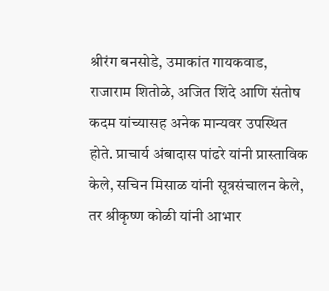श्रीरंग बनसोडे, उमाकांत गायकवाड, राजाराम शितोळे, अजित शिंदे आणि संतोष कदम यांच्यासह अनेक मान्यवर उपस्थित होते. प्राचार्य अंबादास पांढरे यांनी प्रास्ताविक केले, सचिन मिसाळ यांनी सूत्रसंचालन केले, तर श्रीकृष्ण कोळी यांनी आभार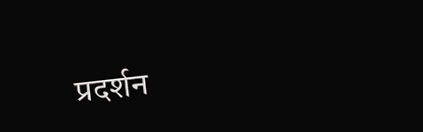प्रदर्शन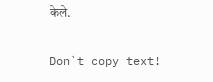केले.

Don`t copy text!